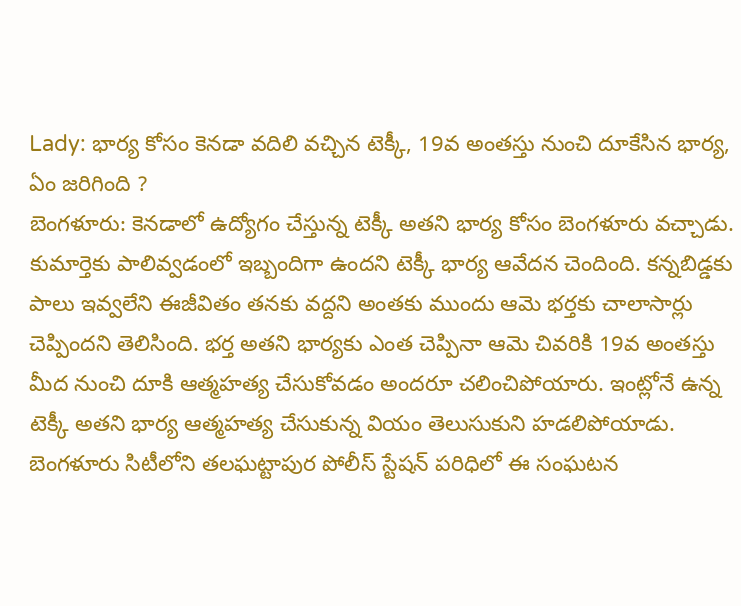Lady: భార్య కోసం కెనడా వదిలి వచ్చిన టెక్కీ, 19వ అంతస్తు నుంచి దూకేసిన భార్య, ఏం జరిగింది ?
బెంగళూరు: కెనడాలో ఉద్యోగం చేస్తున్న టెక్కీ అతని భార్య కోసం బెంగళూరు వచ్చాడు. కుమార్తెకు పాలివ్వడంలో ఇబ్బందిగా ఉందని టెక్కీ భార్య ఆవేదన చెందింది. కన్నబిడ్డకు పాలు ఇవ్వలేని ఈజీవితం తనకు వద్దని అంతకు ముందు ఆమె భర్తకు చాలాసార్లు చెప్పిందని తెలిసింది. భర్త అతని భార్యకు ఎంత చెప్పినా ఆమె చివరికి 19వ అంతస్తు మీద నుంచి దూకి ఆత్మహత్య చేసుకోవడం అందరూ చలించిపోయారు. ఇంట్లోనే ఉన్న టెక్కీ అతని భార్య ఆత్మహత్య చేసుకున్న వియం తెలుసుకుని హడలిపోయాడు.
బెంగళూరు సిటీలోని తలఘట్టాపుర పోలీస్ స్టేషన్ పరిధిలో ఈ సంఘటన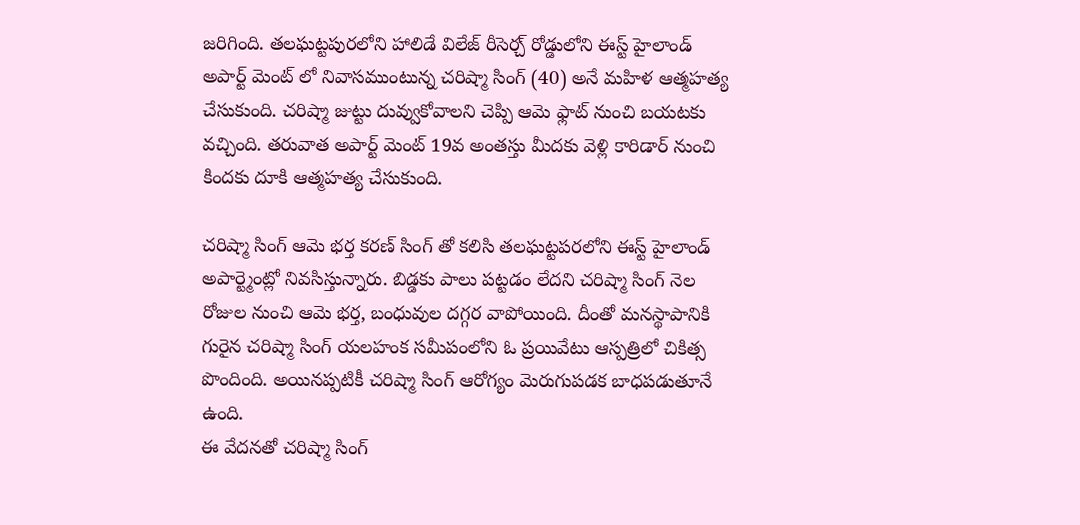జరిగింది. తలఘట్టపురలోని హాలిడే విలేజ్ రీసెర్చ్ రోడ్డులోని ఈస్ట్ హైలాండ్ అపార్ట్ మెంట్ లో నివాసముంటున్న చరిష్మా సింగ్ (40) అనే మహిళ ఆత్మహత్య చేసుకుంది. చరిష్మా జుట్టు దువ్వుకోవాలని చెప్పి ఆమె ఫ్లాట్ నుంచి బయటకు వచ్చింది. తరువాత అపార్ట్ మెంట్ 19వ అంతస్తు మీదకు వెళ్లి కారిడార్ నుంచి కిందకు దూకి ఆత్మహత్య చేసుకుంది.

చరిష్మా సింగ్ ఆమె భర్త కరణ్ సింగ్ తో కలిసి తలఘట్టపరలోని ఈస్ట్ హైలాండ్ అపార్ట్మెంట్లో నివసిస్తున్నారు. బిడ్డకు పాలు పట్టడం లేదని చరిష్మా సింగ్ నెల రోజుల నుంచి ఆమె భర్త, బంధువుల దగ్గర వాపోయింది. దీంతో మనస్థాపానికి గురైన చరిష్మా సింగ్ యలహంక సమీపంలోని ఓ ప్రయివేటు ఆస్పత్రిలో చికిత్స పొందింది. అయినప్పటికీ చరిష్మా సింగ్ ఆరోగ్యం మెరుగుపడక బాధపడుతూనే ఉంది.
ఈ వేదనతో చరిష్మా సింగ్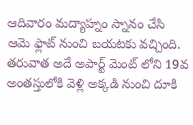ఆదివారం మద్యాహ్నం స్నానం చేసి ఆమె ఫ్లాట్ నుంచి బయటకు వచ్చింది. తరువాత అదే అపార్ట్ మెంట్ లోని 19వ అంతస్తులోకి వెళ్లి అక్కడి నుంచి దూకి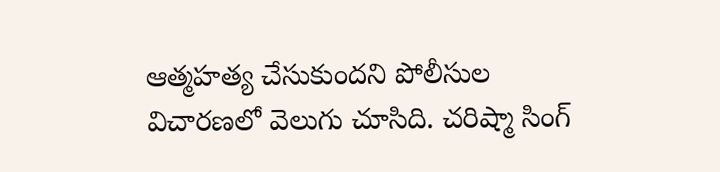ఆత్మహత్య చేసుకుందని పోలీసుల విచారణలో వెలుగు చూసిది. చరిష్మా సింగ్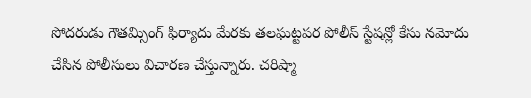సోదరుడు గౌతమ్సింగ్ ఫిర్యాదు మేరకు తలఘట్టపర పోలీస్ స్టేషన్లో కేసు నమోదు చేసిన పోలీసులు విచారణ చేస్తున్నారు. చరిష్మా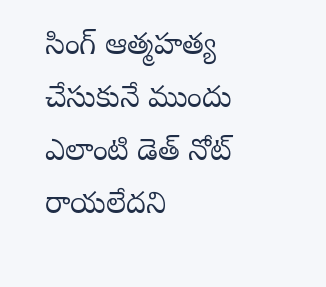సింగ్ ఆత్మహత్య చేసుకునే ముందు ఎలాంటి డెత్ నోట్ రాయలేదని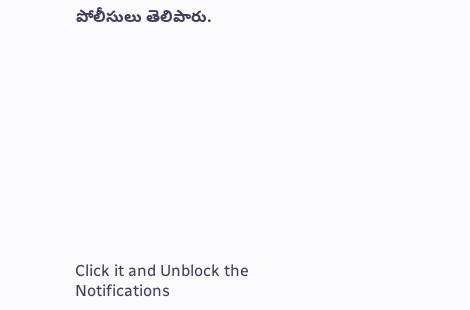పోలీసులు తెలిపారు.












Click it and Unblock the Notifications